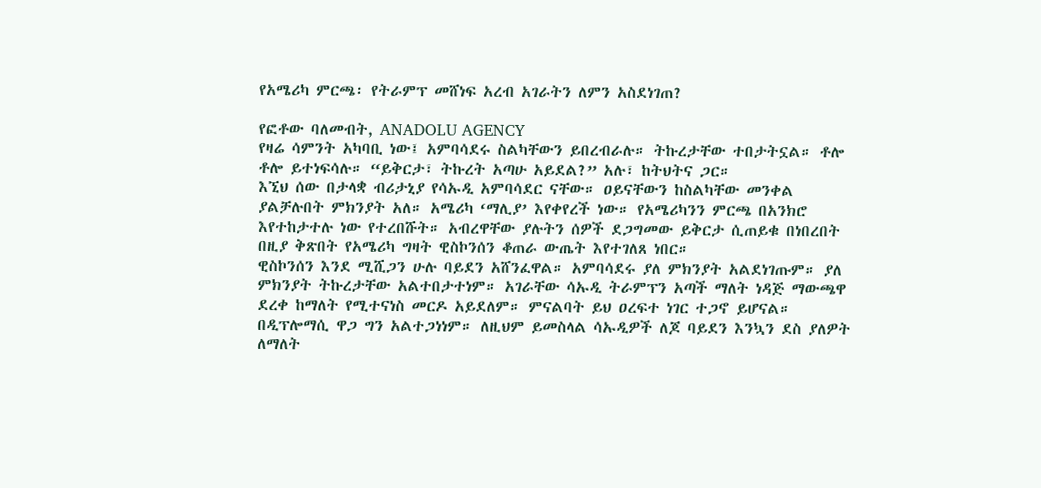የአሜሪካ ምርጫ፡ የትራምፕ መሸነፍ አረብ አገራትን ለምን አስደነገጠ?

የፎቶው ባለመብት, ANADOLU AGENCY
የዛሬ ሳምንት አካባቢ ነው፤ አምባሳደሩ ስልካቸውን ይበረብራሉ። ትኩረታቸው ተበታትኗል። ቶሎ ቶሎ ይተነፍሳሉ። “ይቅርታ፣ ትኩረት አጣሁ አይደል?” አሉ፣ ከትህትና ጋር።
እኚህ ሰው በታላቋ ብሪታኒያ የሳኡዲ አምባሳደር ናቸው። ዐይናቸውን ከስልካቸው መንቀል ያልቻሉበት ምክንያት አለ። አሜሪካ ‘ማሊያ’ እየቀየረች ነው። የአሜሪካንን ምርጫ በአንክሮ እየተከታተሉ ነው የተረበሹት። አብረዋቸው ያሉትን ሰዎች ደጋግመው ይቅርታ ሲጠይቁ በነበረበት በዚያ ቅጽበት የአሜሪካ ግዛት ዊስኮንሰን ቆጠራ ውጤት እየተገለጸ ነበር።
ዊስኮንሰን እንደ ሚሺጋን ሁሉ ባይደን አሸንፈዋል። አምባሳደሩ ያለ ምክንያት አልደነገጡም። ያለ ምክንያት ትኩረታቸው አልተበታተነም። አገራቸው ሳኡዲ ትራምፕን አጣች ማለት ነዳጅ ማውጫዋ ደረቀ ከማለት የሚተናነስ መርዶ አይደለም። ምናልባት ይህ ዐረፍተ ነገር ተጋኖ ይሆናል።
በዲፕሎማሲ ዋጋ ግን አልተጋነነም። ለዚህም ይመስላል ሳኡዲዎች ለጆ ባይደን እንኳን ደስ ያለዎት ለማለት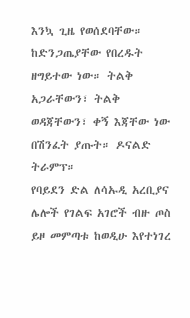እንኳ ጊዜ የወሰደባቸው። ከድንጋጤያቸው የበረዱት ዘግይተው ነው። ትልቅ አጋራቸውን፣ ትልቅ ወዳጃቸውን፣ ቀኝ እጃቸው ነው በሽንፈት ያጡት። ዶናልድ ትራምፕ።
የባይደን ድል ለሳኡዲ አረቢያና ሌሎች የገልፍ አገሮች ብዙ ጦስ ይዞ መምጣቱ ከወዲሁ እየተነገረ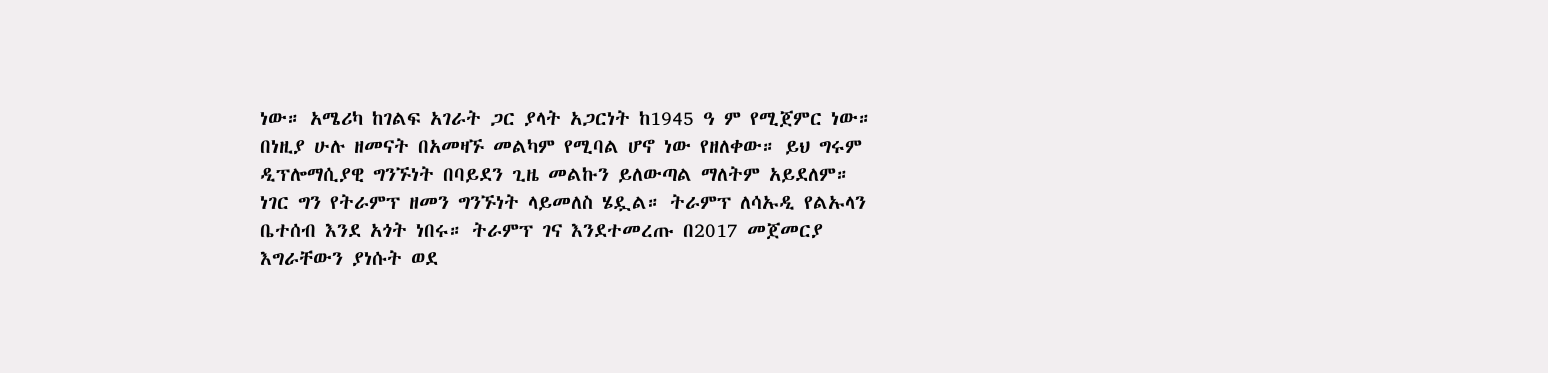ነው። አሜሪካ ከገልፍ አገራት ጋር ያላት አጋርነት ከ1945 ዓ ም የሚጀምር ነው። በነዚያ ሁሉ ዘመናት በአመዛኙ መልካም የሚባል ሆኖ ነው የዘለቀው። ይህ ግሩም ዲፕሎማሲያዊ ግንኙነት በባይደን ጊዜ መልኩን ይለውጣል ማለትም አይደለም።
ነገር ግን የትራምፕ ዘመን ግንኙነት ላይመለስ ሄዷል። ትራምፕ ለሳኡዲ የልኡላን ቤተሰብ እንደ አጎት ነበሩ። ትራምፕ ገና እንደተመረጡ በ2017 መጀመርያ እግራቸውን ያነሱት ወደ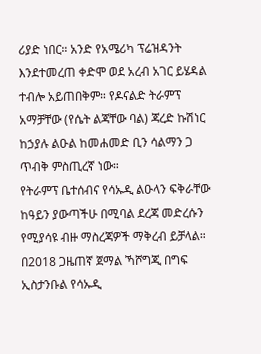ሪያድ ነበር። አንድ የአሜሪካ ፕሬዝዳንት እንደተመረጠ ቀድሞ ወደ አረብ አገር ይሄዳል ተብሎ አይጠበቅም። የዶናልድ ትራምፕ አማቻቸው (የሴት ልጃቸው ባል) ጃረድ ኩሽነር ከኃያሉ ልዑል ከመሐመድ ቢን ሳልማን ጋ ጥብቅ ምስጢረኛ ነው።
የትራምፕ ቤተሰብና የሳኡዲ ልዑላን ፍቅራቸው ከዓይን ያውጣችሁ በሚባል ደረጃ መድረሱን የሚያሳዩ ብዙ ማስረጃዎች ማቅረብ ይቻላል። በ2018 ጋዜጠኛ ጀማል ኻሾግጂ በግፍ ኢስታንቡል የሳኡዲ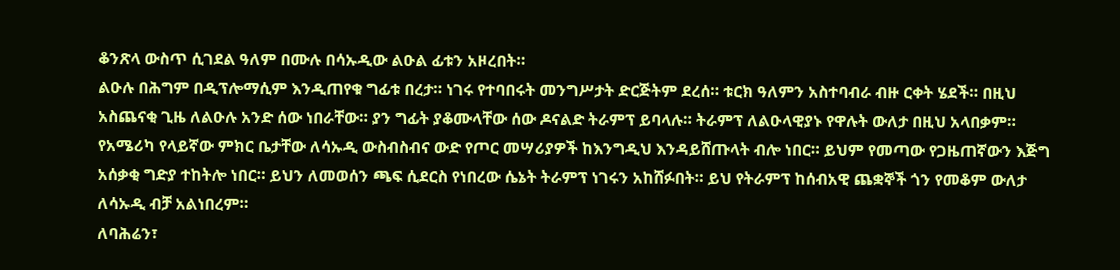ቆንጽላ ውስጥ ሲገደል ዓለም በሙሉ በሳኡዲው ልዑል ፊቱን አዞረበት።
ልዑሉ በሕግም በዲፕሎማሲም እንዲጠየቁ ግፊቱ በረታ። ነገሩ የተባበሩት መንግሥታት ድርጅትም ደረሰ። ቱርክ ዓለምን አስተባብራ ብዙ ርቀት ሄደች። በዚህ አስጨናቂ ጊዜ ለልዑሉ አንድ ሰው ነበራቸው። ያን ግፊት ያቆሙላቸው ሰው ዶናልድ ትራምፕ ይባላሉ። ትራምፕ ለልዑላዊያኑ የዋሉት ውለታ በዚህ አላበቃም።
የአሜሪካ የላይኛው ምክር ቤታቸው ለሳኡዲ ውስብስብና ውድ የጦር መሣሪያዎች ከእንግዲህ እንዳይሸጡላት ብሎ ነበር። ይህም የመጣው የጋዜጠኛውን እጅግ አሰቃቂ ግድያ ተከትሎ ነበር። ይህን ለመወሰን ጫፍ ሲደርስ የነበረው ሴኔት ትራምፕ ነገሩን አከሸፉበት። ይህ የትራምፕ ከሰብአዊ ጨቋኞች ጎን የመቆም ውለታ ለሳኡዲ ብቻ አልነበረም።
ለባሕሬን፣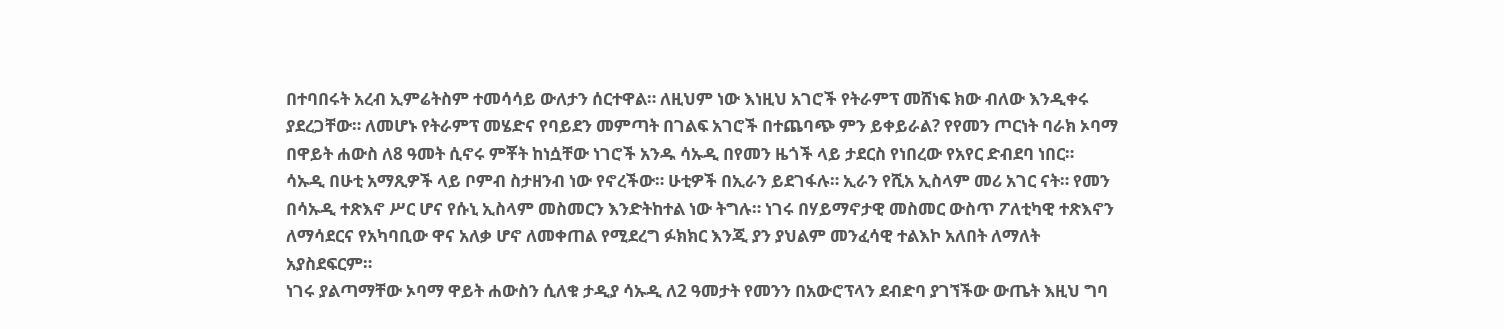በተባበሩት አረብ ኢምሬትስም ተመሳሳይ ውለታን ሰርተዋል። ለዚህም ነው እነዚህ አገሮች የትራምፕ መሸነፍ ክው ብለው እንዲቀሩ ያደረጋቸው። ለመሆኑ የትራምፕ መሄድና የባይደን መምጣት በገልፍ አገሮች በተጨባጭ ምን ይቀይራል? የየመን ጦርነት ባራክ ኦባማ በዋይት ሐውስ ለ8 ዓመት ሲኖሩ ምቾት ከነሷቸው ነገሮች አንዱ ሳኡዲ በየመን ዜጎች ላይ ታደርስ የነበረው የአየር ድብደባ ነበር።
ሳኡዲ በሁቲ አማጺዎች ላይ ቦምብ ስታዘንብ ነው የኖረችው። ሁቲዎች በኢራን ይደገፋሉ። ኢራን የሺአ ኢስላም መሪ አገር ናት። የመን በሳኡዲ ተጽእኖ ሥር ሆና የሱኒ ኢስላም መስመርን እንድትከተል ነው ትግሉ። ነገሩ በሃይማኖታዊ መስመር ውስጥ ፖለቲካዊ ተጽእኖን ለማሳደርና የአካባቢው ዋና አለቃ ሆኖ ለመቀጠል የሚደረግ ፉክክር እንጂ ያን ያህልም መንፈሳዊ ተልእኮ አለበት ለማለት አያስደፍርም።
ነገሩ ያልጣማቸው ኦባማ ዋይት ሐውስን ሲለቁ ታዲያ ሳኡዲ ለ2 ዓመታት የመንን በአውሮፕላን ደብድባ ያገኘችው ውጤት እዚህ ግባ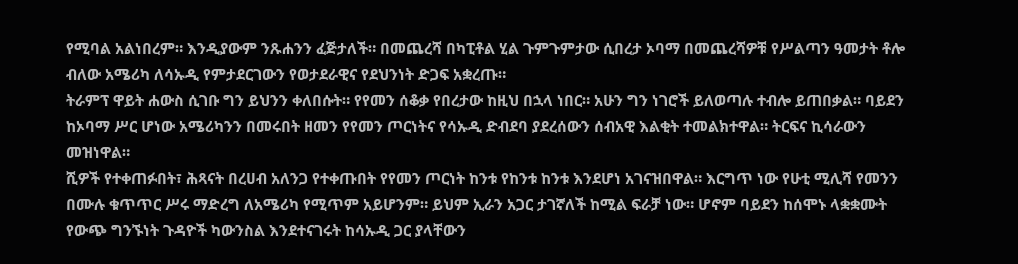የሚባል አልነበረም። እንዲያውም ንጹሐንን ፈጅታለች። በመጨረሻ በካፒቶል ሂል ጉምጉምታው ሲበረታ ኦባማ በመጨረሻዎቹ የሥልጣን ዓመታት ቶሎ ብለው አሜሪካ ለሳኡዲ የምታደርገውን የወታደራዊና የደህንነት ድጋፍ አቋረጡ።
ትራምፕ ዋይት ሐውስ ሲገቡ ግን ይህንን ቀለበሱት። የየመን ሰቆቃ የበረታው ከዚህ በኋላ ነበር። አሁን ግን ነገሮች ይለወጣሉ ተብሎ ይጠበቃል። ባይደን ከኦባማ ሥር ሆነው አሜሪካንን በመሩበት ዘመን የየመን ጦርነትና የሳኡዲ ድብደባ ያደረሰውን ሰብአዊ እልቂት ተመልክተዋል። ትርፍና ኪሳራውን መዝነዋል።
ሺዎች የተቀጠፉበት፣ ሕጻናት በረሀብ አለንጋ የተቀጡበት የየመን ጦርነት ከንቱ የከንቱ ከንቱ እንደሆነ አገናዝበዋል። እርግጥ ነው የሁቲ ሚሊሻ የመንን በሙሉ ቁጥጥር ሥሩ ማድረግ ለአሜሪካ የሚጥም አይሆንም። ይህም ኢራን አጋር ታገኛለች ከሚል ፍራቻ ነው። ሆኖም ባይደን ከሰሞኑ ላቋቋሙት የውጭ ግንኙነት ጉዳዮች ካውንስል እንደተናገሩት ከሳኡዲ ጋር ያላቸውን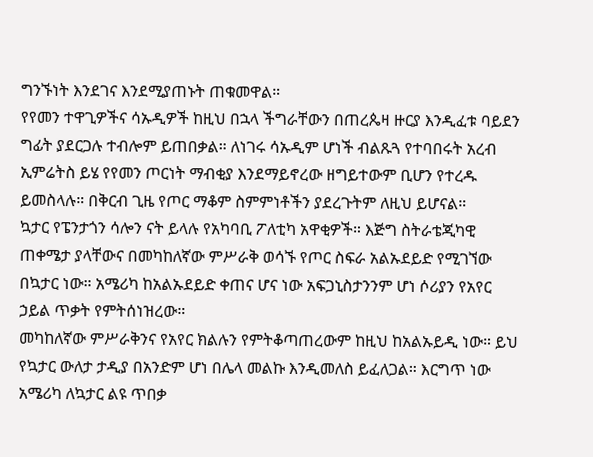ግንኙነት እንደገና እንደሚያጠኑት ጠቁመዋል።
የየመን ተዋጊዎችና ሳኡዲዎች ከዚህ በኋላ ችግራቸውን በጠረጴዛ ዙርያ እንዲፈቱ ባይደን ግፊት ያደርጋሉ ተብሎም ይጠበቃል። ለነገሩ ሳኡዲም ሆነች ብልጹጓ የተባበሩት አረብ ኢምሬትስ ይሄ የየመን ጦርነት ማብቂያ እንደማይኖረው ዘግይተውም ቢሆን የተረዱ ይመስላሉ። በቅርብ ጊዜ የጦር ማቆም ስምምነቶችን ያደረጉትም ለዚህ ይሆናል።
ኳታር የፔንታጎን ሳሎን ናት ይላሉ የአካባቢ ፖለቲካ አዋቂዎች። እጅግ ስትራቴጂካዊ ጠቀሜታ ያላቸውና በመካከለኛው ምሥራቅ ወሳኙ የጦር ስፍራ አልኡደይድ የሚገኘው በኳታር ነው። አሜሪካ ከአልኡደይድ ቀጠና ሆና ነው አፍጋኒስታንንም ሆነ ሶሪያን የአየር ኃይል ጥቃት የምትሰነዝረው።
መካከለኛው ምሥራቅንና የአየር ክልሉን የምትቆጣጠረውም ከዚህ ከአልኡይዲ ነው። ይህ የኳታር ውለታ ታዲያ በአንድም ሆነ በሌላ መልኩ እንዲመለስ ይፈለጋል። እርግጥ ነው አሜሪካ ለኳታር ልዩ ጥበቃ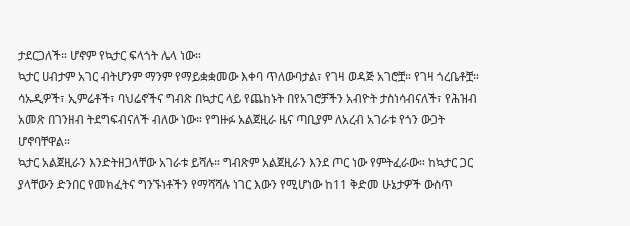ታደርጋለች። ሆኖም የኳታር ፍላጎት ሌላ ነው።
ኳታር ሀብታም አገር ብትሆንም ማንም የማይቋቋመው እቀባ ጥለውባታል፣ የገዛ ወዳጅ አገሮቿ። የገዛ ጎረቤቶቿ። ሳኡዲዎች፣ ኢምሬቶች፣ ባህሬኖችና ግብጽ በኳታር ላይ የጨከኑት በየአገሮቻችን አብዮት ታስነሳብናለች፣ የሕዝብ አመጽ በገንዘብ ትደግፍብናለች ብለው ነው። የግዙፉ አልጀዚራ ዜና ጣቢያም ለአረብ አገራቱ የጎን ውጋት ሆኖባቸዋል።
ኳታር አልጀዚራን እንድትዘጋላቸው አገራቱ ይሻሉ። ግብጽም አልጀዚራን እንደ ጦር ነው የምትፈራው። ከኳታር ጋር ያላቸውን ድንበር የመክፈትና ግንኙነቶችን የማሻሻሉ ነገር እውን የሚሆነው ከ11 ቅድመ ሁኔታዎች ውስጥ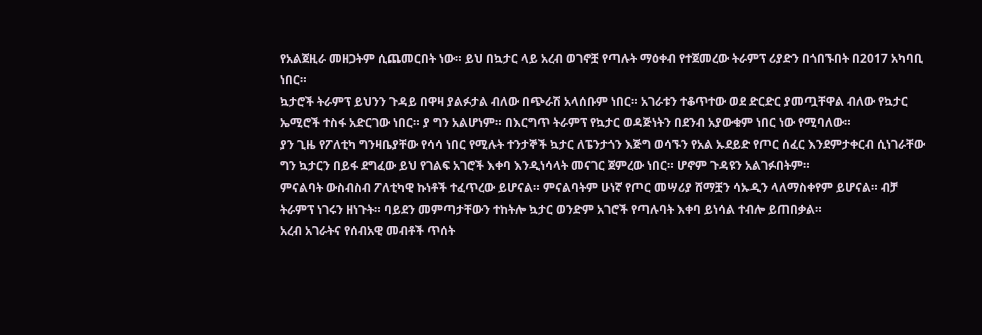የአልጀዚራ መዘጋትም ሲጨመርበት ነው። ይህ በኳታር ላይ አረብ ወገኖቿ የጣሉት ማዕቀብ የተጀመረው ትራምፕ ሪያድን በጎበኙበት በ2017 አካባቢ ነበር።
ኳታሮች ትራምፕ ይህንን ጉዳይ በዋዛ ያልፉታል ብለው በጭራሽ አላሰቡም ነበር። አገራቱን ተቆጥተው ወደ ድርድር ያመጧቸዋል ብለው የኳታር ኤሚሮች ተስፋ አድርገው ነበር። ያ ግን አልሆነም። በእርግጥ ትራምፕ የኳታር ወዳጅነትን በደንብ አያውቁም ነበር ነው የሚባለው።
ያን ጊዜ የፖለቲካ ግንዛቤያቸው የሳሳ ነበር የሚሉት ተንታኞች ኳታር ለፔንታጎን እጅግ ወሳኙን የአል ኡደይድ የጦር ሰፈር እንደምታቀርብ ሲነገራቸው ግን ኳታርን በይፋ ደግፈው ይህ የገልፍ አገሮች እቀባ እንዲነሳላት መናገር ጀምረው ነበር። ሆኖም ጉዳዩን አልገፉበትም።
ምናልባት ውስብስብ ፖለቲካዊ ኩነቶች ተፈጥረው ይሆናል። ምናልባትም ሁነኛ የጦር መሣሪያ ሸማቿን ሳኡዲን ላለማስቀየም ይሆናል። ብቻ ትራምፕ ነገሩን ዘነጉት። ባይደን መምጣታቸውን ተከትሎ ኳታር ወንድም አገሮች የጣሉባት እቀባ ይነሳል ተብሎ ይጠበቃል።
አረብ አገራትና የሰብአዊ መብቶች ጥሰት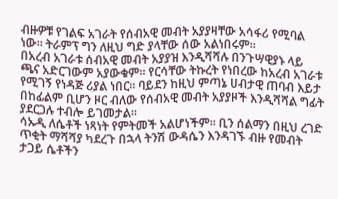ብዙዎቹ የገልፍ አገራት የሰብአዊ መብት አያያዛቸው አሳፋሪ የሚባል ነው። ትራምፕ ግን ለዚህ ግድ ያላቸው ሰው አልነበሩም።
በአረብ አገራቱ ሰብአዊ መብት አያያዝ እንዲሻሻሉ በንጉሣዊያኑ ላይ ጫና አድርገውም አያውቁም። የርሳቸው ትኩረት የነበረው ከአረብ አገራቱ የሚገኝ የነዳጅ ሪያል ነበር። ባይደን ከዚህ ምጣኔ ሀብታዊ ጠባብ እይታ በከፊልም ቢሆን ዞር ብለው የሰብአዊ መብት አያያዞች እንዲሻሻል ግፊት ያደርጋሉ ተብሎ ይገመታል።
ሳኡዲ ለሴቶች ነጻነት የምትመች አልሆነችም። ቢን ሰልማን በዚህ ረገድ ጥቂት ማሻሻያ ካደረጉ በኋላ ትንሽ ውዳሴን እንዳገኙ ብዙ የመብት ታጋይ ሴቶችን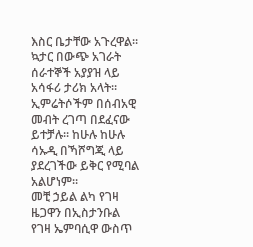እስር ቤታቸው አጉረዋል።
ኳታር በውጭ አገራት ሰራተኞች አያያዝ ላይ አሳፋሪ ታሪክ አላት። ኢምሬትሶችም በሰብአዊ መብት ረገጣ በደፈናው ይተቻሉ። ከሁሉ ከሁሉ ሳኡዲ በኻሾግጂ ላይ ያደረገችው ይቅር የሚባል አልሆነም።
መቺ ኃይል ልካ የገዛ ዜጋዋን በኢስታንቡል የገዛ ኤምባሲዋ ውስጥ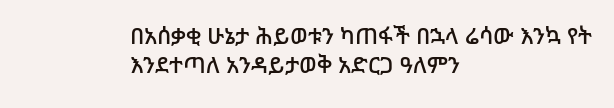በአሰቃቂ ሁኔታ ሕይወቱን ካጠፋች በኋላ ሬሳው እንኳ የት እንደተጣለ አንዳይታወቅ አድርጋ ዓለምን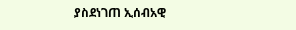ያስደነገጠ ኢሰብአዊ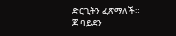ድርጊትን ፈጽማለች።
ጆ ባይደን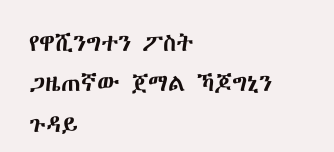የዋሺንግተን ፖስት ጋዜጠኛው ጀማል ኻጆግኒን ጉዳይ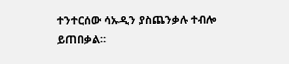ተንተርሰው ሳኡዲን ያስጨንቃሉ ተብሎ ይጠበቃል።